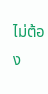ไม่ต้อง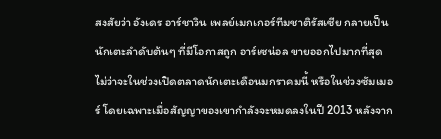สงสัยว่า อังเดร อาร์ชาวิน เพลย์เมกเกอร์ทีมชาติรัสเซีย กลายเป็นนักเตะลำดับต้นๆ ที่มีโอกาสถูก อาร์เซน่อล ขายออกไปมากที่สุด ไม่ว่าจะในช่วงเปิดตลาดนักเตะเดือนมกราคมนี้ หรือในช่วงซัมเมอร์ โดยเฉพาะเมื่อสัญญาของเขากำลังจะหมดลงในปี 2013 หลังจาก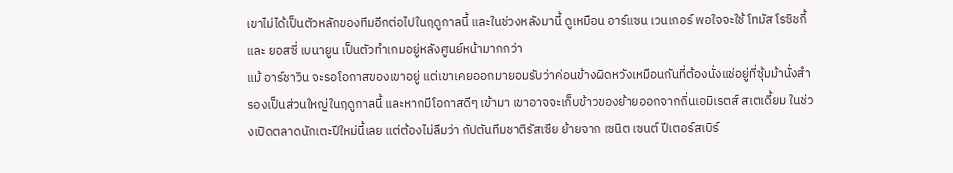เขาไม่ได้เป็นตัวหลักของทีมอีกต่อไปในฤดูกาลนี้ และในช่วงหลังมานี้ ดูเหมือน อาร์แซน เวนเกอร์ พอใจจะใช้ โทมัส โรซิชกี้ และ ยอสซี่ เบนายูน เป็นตัวทำเกมอยู่หลังศูนย์หน้ามากกว่า
แม้ อาร์ชาวิน จะรอโอกาสของเขาอยู่ แต่เขาเคยออกมายอมรับว่าค่อนข้างผิดหวังเหมือนกันที่ต้องนั่งแช่อยู่ที่ซุ้มม้านั่งสำรองเป็นส่วนใหญ่ในฤดูกาลนี้ และหากมีโอกาสดีๆ เข้ามา เขาอาจจะเก็บข้าวของย้ายออกจากถิ่นเอมิเรตส์ สเตเดี้ยม ในช่วงเปิดตลาดนักเตะปีใหม่นี้เลย แต่ต้องไม่ลืมว่า กัปตันทีมชาติรัสเซีย ย้ายจาก เซนิต เซนต์ ปีเตอร์สเบิร์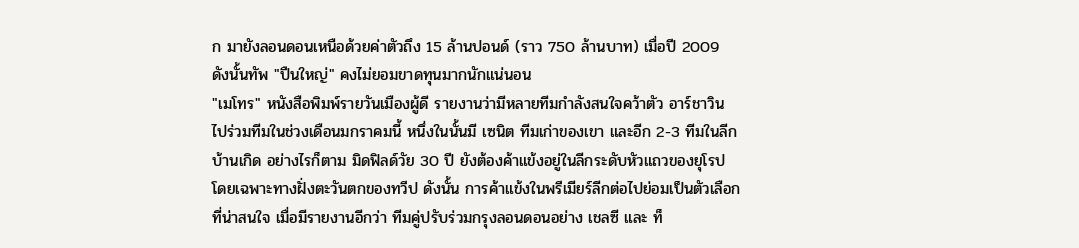ก มายังลอนดอนเหนือด้วยค่าตัวถึง 15 ล้านปอนด์ (ราว 750 ล้านบาท) เมื่อปี 2009 ดังนั้นทัพ "ปืนใหญ่" คงไม่ยอมขาดทุนมากนักแน่นอน
"เมโทร" หนังสือพิมพ์รายวันเมืองผู้ดี รายงานว่ามีหลายทีมกำลังสนใจคว้าตัว อาร์ชาวิน ไปร่วมทีมในช่วงเดือนมกราคมนี้ หนึ่งในนั้นมี เซนิต ทีมเก่าของเขา และอีก 2-3 ทีมในลีกบ้านเกิด อย่างไรก็ตาม มิดฟิลด์วัย 30 ปี ยังต้องค้าแข้งอยู่ในลีกระดับหัวแถวของยุโรป โดยเฉพาะทางฝั่งตะวันตกของทวีป ดังนั้น การค้าแข้งในพรีเมียร์ลีกต่อไปย่อมเป็นตัวเลือกที่น่าสนใจ เมื่อมีรายงานอีกว่า ทีมคู่ปรับร่วมกรุงลอนดอนอย่าง เชลซี และ ท็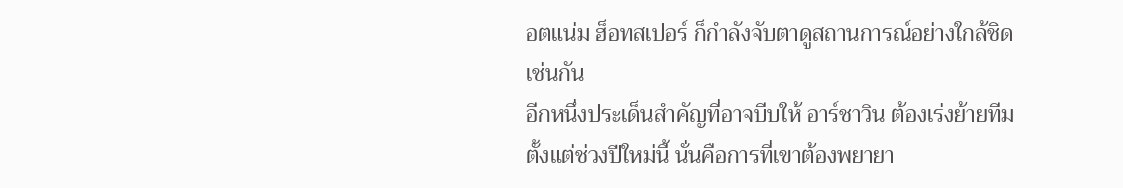อตแน่ม ฮ็อทสเปอร์ ก็กำลังจับตาดูสถานการณ์อย่างใกล้ชิดเช่นกัน
อีกหนึ่งประเด็นสำคัญที่อาจบีบให้ อาร์ชาวิน ต้องเร่งย้ายทีมตั้งแต่ช่วงปีใหม่นี้ นั่นคือการที่เขาต้องพยายา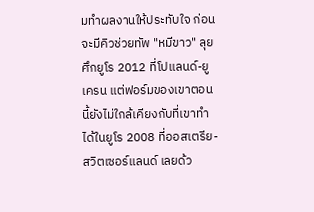มทำผลงานให้ประทับใจ ก่อนจะมีคิวช่วยทัพ "หมีขาว" ลุยศึกยูโร 2012 ที่โปแลนด์-ยูเครน แต่ฟอร์มของเขาตอนนี้ยังไม่ใกล้เคียงกับที่เขาทำได้ในยูโร 2008 ที่ออสเตรีย-สวิตเซอร์แลนด์ เลยด้ว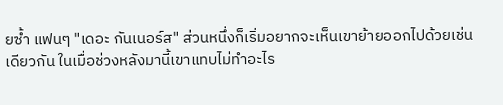ยซ้ำ แฟนๆ "เดอะ กันเนอร์ส" ส่วนหนึ่งก็เริ่มอยากจะเห็นเขาย้ายออกไปด้วยเช่นเดียวกัน ในเมื่อช่วงหลังมานี้เขาแทบไม่ทำอะไร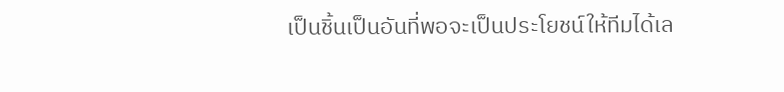เป็นชิ้นเป็นอันที่พอจะเป็นประโยชน์ให้ทีมได้เล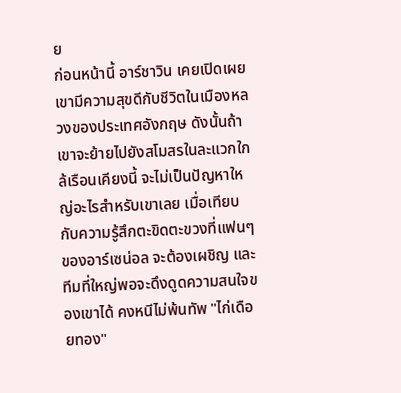ย
ก่อนหน้านี้ อาร์ชาวิน เคยเปิดเผยเขามีความสุขดีกับชีวิตในเมืองหลวงของประเทศอังกฤษ ดังนั้นถ้าเขาจะย้ายไปยังสโมสรในละแวกใกล้เรือนเคียงนี้ จะไม่เป็นปัญหาใหญ่อะไรสำหรับเขาเลย เมื่อเทียบกับความรู้สึกตะขิดตะขวงที่แฟนๆ ของอาร์เซน่อล จะต้องเผชิญ และทีมที่ใหญ่พอจะดึงดูดความสนใจของเขาได้ คงหนีไม่พ้นทัพ "ไก่เดือยทอง"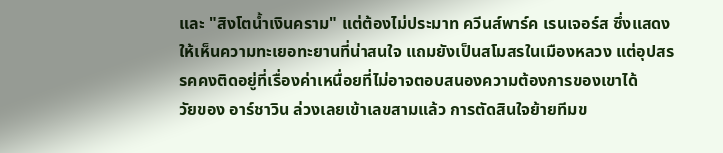และ "สิงโตน้ำเงินคราม" แต่ต้องไม่ประมาท ควีนส์พาร์ค เรนเจอร์ส ซึ่งแสดงให้เห็นความทะเยอทะยานที่น่าสนใจ แถมยังเป็นสโมสรในเมืองหลวง แต่อุปสรรคคงติดอยู่ที่เรื่องค่าเหนื่อยที่ไม่อาจตอบสนองความต้องการของเขาได้
วัยของ อาร์ชาวิน ล่วงเลยเข้าเลขสามแล้ว การตัดสินใจย้ายทีมข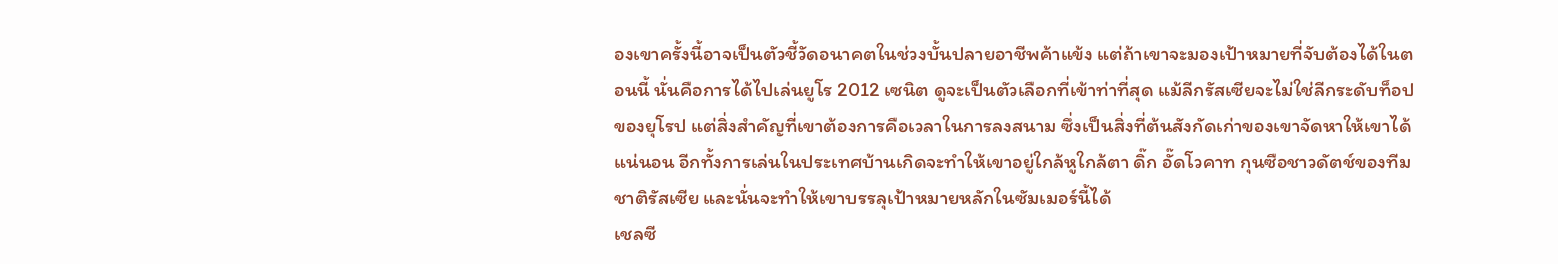องเขาครั้งนี้อาจเป็นตัวชี้วัดอนาคตในช่วงบั้นปลายอาชีพค้าแข้ง แต่ถ้าเขาจะมองเป้าหมายที่จับต้องได้ในตอนนี้ นั่นคือการได้ไปเล่นยูโร 2012 เซนิต ดูจะเป็นตัวเลือกที่เข้าท่าที่สุด แม้ลีกรัสเซียจะไม่ใช่ลีกระดับท็อปของยุโรป แต่สิ่งสำคัญที่เขาต้องการคือเวลาในการลงสนาม ซึ่งเป็นสิ่งที่ต้นสังกัดเก่าของเขาจัดหาให้เขาได้แน่นอน อีกทั้งการเล่นในประเทศบ้านเกิดจะทำให้เขาอยู่ใกล้หูใกล้ตา ดิ๊ก อั๊ดโวคาท กุนซือชาวดัตช์ของทีมชาติรัสเซีย และนั่นจะทำให้เขาบรรลุเป้าหมายหลักในซัมเมอร์นี้ได้
เชลซี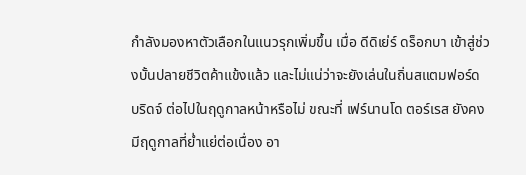กำลังมองหาตัวเลือกในแนวรุกเพิ่มขึ้น เมื่อ ดีดิเย่ร์ ดร็อกบา เข้าสู่ช่วงบั้นปลายชีวิตค้าแข้งแล้ว และไม่แน่ว่าจะยังเล่นในถิ่นสแตมฟอร์ด บริดจ์ ต่อไปในฤดูกาลหน้าหรือไม่ ขณะที่ เฟร์นานโด ตอร์เรส ยังคงมีฤดูกาลที่ย่ำแย่ต่อเนื่อง อา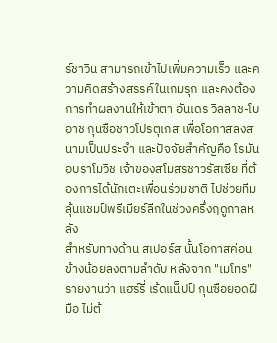ร์ชาวิน สามารถเข้าไปเพิ่มความเร็ว และความคิดสร้างสรรค์ในเกมรุก และคงต้องการทำผลงานให้เข้าตา อันเดร วิลลาช-โบอาช กุนซือชาวโปรตุเกส เพื่อโอกาสลงสนามเป็นประจำ และปัจจัยสำคัญคือ โรมัน อบราโมวิช เจ้าของสโมสรชาวรัสเซีย ที่ต้องการได้นักเตะเพื่อนร่วมชาติ ไปช่วยทีมลุ้นแชมป์พรีเมียร์ลีกในช่วงครึ่งฤดูกาลหลัง
สำหรับทางด้าน สเปอร์ส นั้นโอกาสค่อนข้างน้อยลงตามลำดับ หลังจาก "เมโทร" รายงานว่า แฮร์รี่ เร้ดแน็ปป์ กุนซือยอดฝีมือ ไม่ต้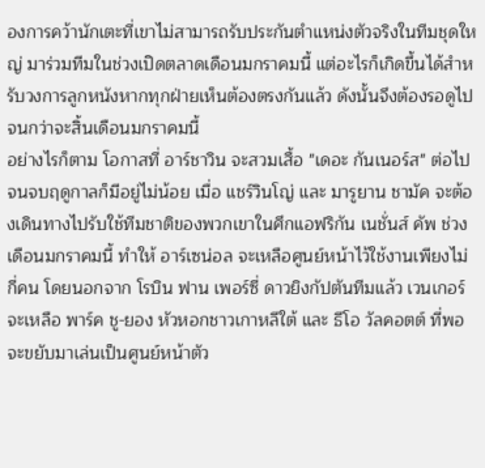องการคว้านักเตะที่เขาไม่สามารถรับประกันตำแหน่งตัวจริงในทีมชุดใหญ่ มาร่วมทีมในช่วงเปิดตลาดเดือนมกราคมนี้ แต่อะไรก็เกิดขึ้นได้สำหรับวงการลูกหนังหากทุกฝ่ายเห็นต้องตรงกันแล้ว ดังนั้นจึงต้องรอดูไปจนกว่าจะสิ้นเดือนมกราคมนี้
อย่างไรก็ตาม โอกาสที่ อาร์ชาวิน จะสวมเสื้อ "เดอะ กันเนอร์ส" ต่อไปจนจบฤดูกาลก็มีอยู่ไม่น้อย เมื่อ แชร์วินโญ่ และ มารูยาน ชามัค จะต้องเดินทางไปรับใช้ทีมชาติของพวกเขาในศึกแอฟริกัน เนชั่นส์ คัพ ช่วงเดือนมกราคมนี้ ทำให้ อาร์เซน่อล จะเหลือศูนย์หน้าไว้ใช้งานเพียงไม่กี่คน โดยนอกจาก โรบิน ฟาน เพอร์ซี่ ดาวยิงกัปตันทีมแล้ว เวนเกอร์ จะเหลือ พาร์ค ชู-ยอง หัวหอกชาวเกาหลีใต้ และ ธีโอ วัลคอตต์ ที่พอจะขยับมาเล่นเป็นศูนย์หน้าตัว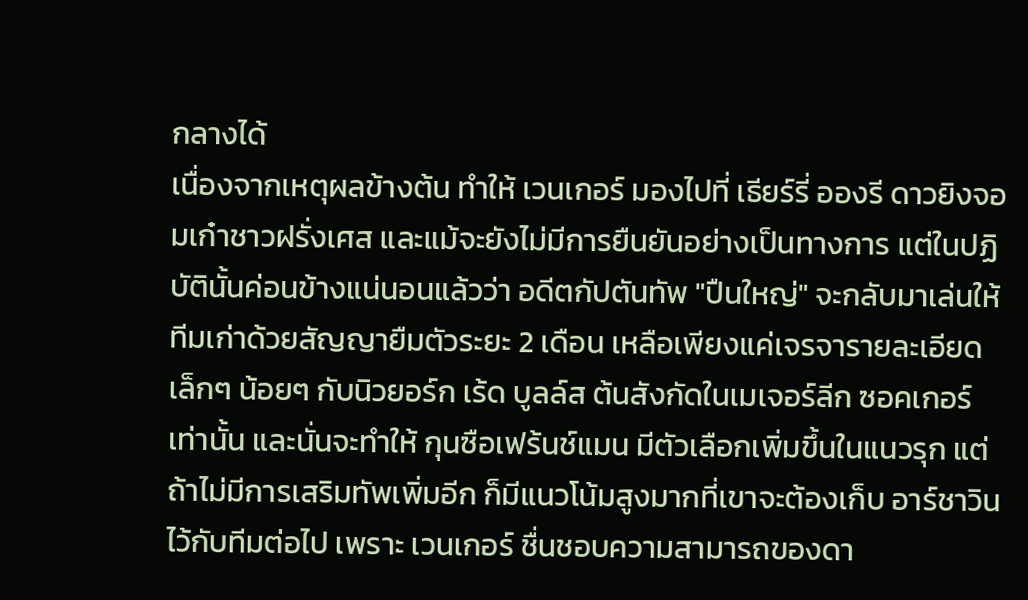กลางได้
เนื่องจากเหตุผลข้างต้น ทำให้ เวนเกอร์ มองไปที่ เธียร์รี่ อองรี ดาวยิงจอมเก๋าชาวฝรั่งเศส และแม้จะยังไม่มีการยืนยันอย่างเป็นทางการ แต่ในปฏิบัตินั้นค่อนข้างแน่นอนแล้วว่า อดีตกัปตันทัพ "ปืนใหญ่" จะกลับมาเล่นให้ทีมเก่าด้วยสัญญายืมตัวระยะ 2 เดือน เหลือเพียงแค่เจรจารายละเอียดเล็กๆ น้อยๆ กับนิวยอร์ก เร้ด บูลล์ส ต้นสังกัดในเมเจอร์ลีก ซอคเกอร์ เท่านั้น และนั่นจะทำให้ กุนซือเฟร้นช์แมน มีตัวเลือกเพิ่มขึ้นในแนวรุก แต่ถ้าไม่มีการเสริมทัพเพิ่มอีก ก็มีแนวโน้มสูงมากที่เขาจะต้องเก็บ อาร์ชาวิน ไว้กับทีมต่อไป เพราะ เวนเกอร์ ชื่นชอบความสามารถของดา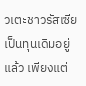วเตะชาวรัสเซียเป็นทุนเดิมอยู่แล้ว เพียงแต่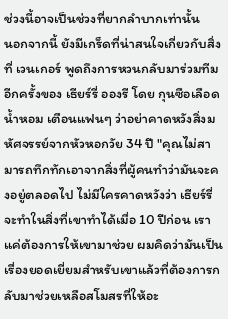ช่วงนี้อาจเป็นช่วงที่ยากลำบากเท่านั้น
นอกจากนี้ ยังมีเกร็ดที่น่าสนใจเกี่ยวกับสิ่งที่ เวนเกอร์ พูดถึงการหวนกลับมาร่วมทีมอีกครั้งของ เธียร์รี่ อองรี โดย กุนซือเลือดน้ำหอม เตือนแฟนๆ ว่าอย่าคาดหวังสิ่งมหัศจรรย์จากหัวหอกวัย 34 ปี "คุณไม่สามารถทึกทักเอาจากสิ่งที่ผู้คนทำว่ามันจะคงอยู่ตลอดไป ไม่มีใครคาดหวังว่า เธียร์รี่ จะทำในสิ่งที่เขาทำได้เมื่อ 10 ปีก่อน เราแค่ต้องการให้เขามาช่วย ผมคิดว่ามันเป็นเรื่องยอดเยี่ยมสำหรับเขาแล้วที่ต้องการกลับมาช่วยเหลือสโมสรที่ให้อะ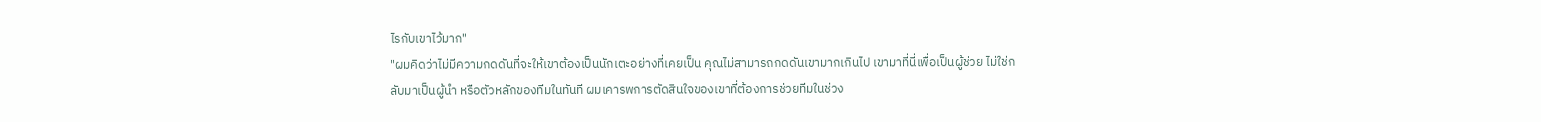ไรกับเขาไว้มาก"
"ผมคิดว่าไม่มีความกดดันที่จะให้เขาต้องเป็นนักเตะอย่างที่เคยเป็น คุณไม่สามารถกดดันเขามากเกินไป เขามาที่นี่เพื่อเป็นผู้ช่วย ไม่ใช่กลับมาเป็นผู้นำ หรือตัวหลักของทีมในทันที ผมเคารพการตัดสินใจของเขาที่ต้องการช่วยทีมในช่วง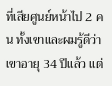ที่เสียศูนย์หน้าไป 2 คน ทั้งเขาและผมรู้ดีว่าเขาอายุ 34 ปีแล้ว แต่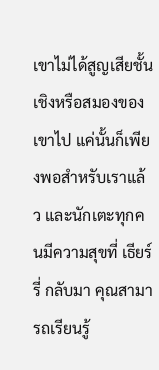เขาไม่ได้สูญเสียชั้นเชิงหรือสมองของเขาไป แค่นั้นก็เพียงพอสำหรับเราแล้ว และนักเตะทุกคนมีความสุขที่ เธียร์รี่ กลับมา คุณสามารถเรียนรู้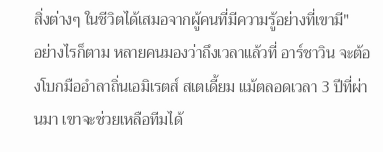สิ่งต่างๆ ในชีวิตได้เสมอจากผู้คนที่มีความรู้อย่างที่เขามี"
อย่างไรก็ตาม หลายคนมองว่าถึงเวลาแล้วที่ อาร์ชาวิน จะต้องโบกมืออำลาถิ่นเอมิเรตส์ สเตเดี้ยม แม้ตลอดเวลา 3 ปีที่ผ่านมา เขาจะช่วยเหลือทีมได้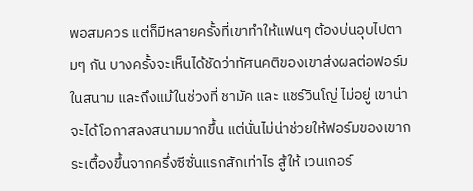พอสมควร แต่ก็มีหลายครั้งที่เขาทำให้แฟนๆ ต้องบ่นอุบไปตามๆ กัน บางครั้งจะเห็นได้ชัดว่าทัศนคติของเขาส่งผลต่อฟอร์มในสนาม และถึงแม้ในช่วงที่ ชามัค และ แชร์วินโญ่ ไม่อยู่ เขาน่าจะได้โอกาสลงสนามมากขึ้น แต่นั่นไม่น่าช่วยให้ฟอร์มของเขากระเตื้องขึ้นจากครึ่งซีซั่นแรกสักเท่าไร สู้ให้ เวนเกอร์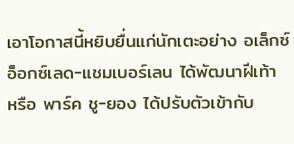เอาโอกาสนี้หยิบยื่นแก่นักเตะอย่าง อเล็กซ์ อ็อกซ์เลด-แชมเบอร์เลน ได้พัฒนาฝีเท้า หรือ พาร์ค ชู-ยอง ได้ปรับตัวเข้ากับ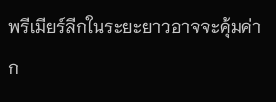พรีเมียร์ลีกในระยะยาวอาจจะคุ้มค่าก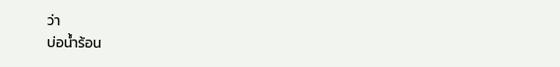ว่า
บ่อน้ำร้อน